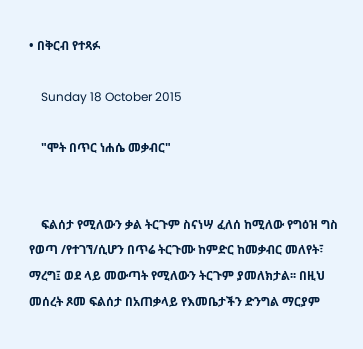• በቅርብ የተጻፉ

    Sunday 18 October 2015

    "ሞት በጥር ነሐሴ መቃብር"


    ፍልሰታ የሚለውን ቃል ትርጉም ስናነሣ ፈለሰ ከሚለው የግዕዝ ግስ የወጣ /የተገኘ/ሲሆን በጥሬ ትርጉሙ ከምድር ከመቃብር መለየት፣ ማረግ፤ ወደ ላይ መውጣት የሚለውን ትርጉም ያመለክታል፡፡ በዚህ መሰረት ጾመ ፍልሰታ በአጠቃላይ የእመቤታችን ድንግል ማርያም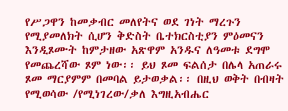የሥጋዋን ከመቃብር መለየትና ወደ ገነት ማረጉን የሚያመለክት ሲሆን ቅድስት ቤተክርስቲያን ምዕመናን እንዲጾሙት ከምታዘው አጽዋም አንዱና ለዓመቱ ደግሞ የመጨረሻው ጾም ነው፡፡ ይህ ጾመ ፍልሰታ በሌላ አጠራሩ ጾመ ማርያምም በመባል ይታወቃል፡፡ በዚህ ወቅት በብዛት የሚወሳው /የሚነገረው/ቃለ እግዚአብሔር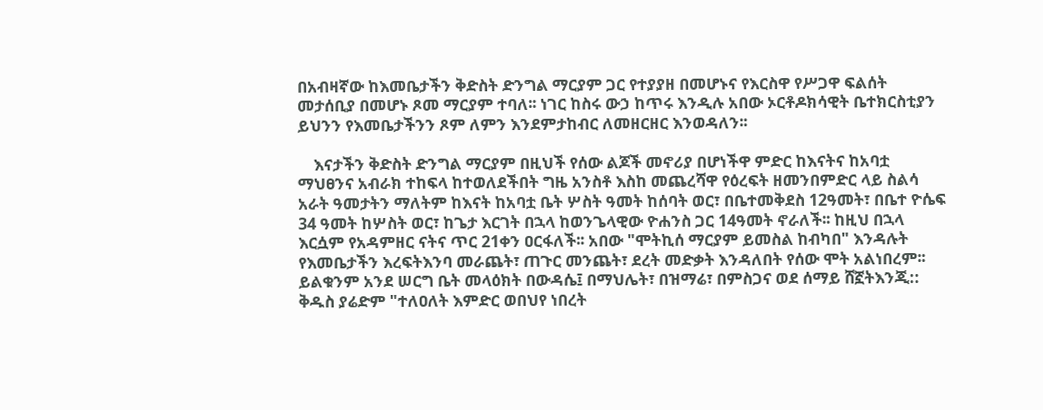በአብዛኛው ከእመቤታችን ቅድስት ድንግል ማርያም ጋር የተያያዘ በመሆኑና የእርስዋ የሥጋዋ ፍልሰት መታሰቢያ በመሆኑ ጾመ ማርያም ተባለ፡፡ ነገር ከስሩ ውኃ ከጥሩ እንዲሉ አበው ኦርቶዶክሳዊት ቤተክርስቲያን ይህንን የእመቤታችንን ጾም ለምን እንደምታከብር ለመዘርዘር እንወዳለን፡፡

    እናታችን ቅድስት ድንግል ማርያም በዚህች የሰው ልጆች መኖሪያ በሆነችዋ ምድር ከእናትና ከአባቷ ማህፀንና አብራክ ተከፍላ ከተወለደችበት ግዜ አንስቶ እስከ መጨረሻዋ የዕረፍት ዘመንበምድር ላይ ስልሳ አራት ዓመታትን ማለትም ከእናት ከአባቷ ቤት ሦስት ዓመት ከሰባት ወር፣ በቤተመቅደስ 12ዓመት፣ በቤተ ዮሴፍ 34 ዓመት ከሦስት ወር፣ ከጌታ እርገት በኋላ ከወንጌላዊው ዮሐንስ ጋር 14ዓመት ኖራለች፡፡ ከዚህ በኋላ እርሷም የአዳምዘር ናትና ጥር 21ቀን ዐርፋለች፡፡ አበው "ሞትኪሰ ማርያም ይመስል ከብካበ" እንዳሉት የእመቤታችን እረፍትእንባ መራጨት፣ ጠጉር መንጨት፣ ደረት መድቃት እንዳለበት የሰው ሞት አልነበረም፡፡ ይልቁንም አንደ ሠርግ ቤት መላዕክት በውዳሴ፤ በማህሌት፣ በዝማሬ፣ በምስጋና ወደ ሰማይ ሸኟትእንጂ::  ቅዱስ ያሬድም "ተለዐለት እምድር ወበህየ ነበረት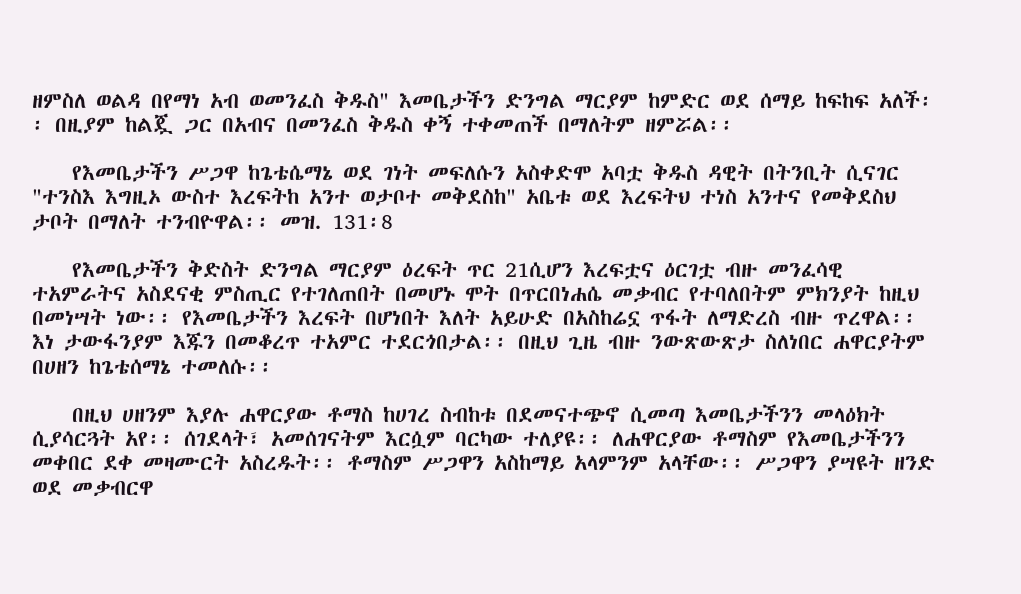ዘምስለ ወልዳ በየማነ አብ ወመንፈስ ቅዱስ" እመቤታችን ድንግል ማርያም ከምድር ወደ ሰማይ ከፍከፍ አለች፡፡ በዚያም ከልጇ ጋር በአብና በመንፈስ ቅዱስ ቀኝ ተቀመጠች በማለትም ዘምሯል፡፡

    የእመቤታችን ሥጋዋ ከጌቴሴማኔ ወደ ገነት መፍለሱን አስቀድሞ አባቷ ቅዱስ ዳዊት በትንቢት ሲናገር "ተንስእ እግዚኦ ውስተ እረፍትከ አንተ ወታቦተ መቅደስከ" አቤቱ ወደ እረፍትህ ተነስ አንተና የመቅደስህ ታቦት በማለት ተንብዮዋል፡፡ መዝ. 131፡8

    የእመቤታችን ቅድስት ድንግል ማርያም ዕረፍት ጥር 21ሲሆን እረፍቷና ዕርገቷ ብዙ መንፈሳዊ ተአምራትና አስደናቂ ምስጢር የተገለጠበት በመሆኑ ሞት በጥርበነሐሴ መቃብር የተባለበትም ምክንያት ከዚህ በመነሣት ነው፡፡ የእመቤታችን እረፍት በሆነበት እለት አይሁድ በአስከሬኗ ጥፋት ለማድረስ ብዙ ጥረዋል፡፡ እነ ታውፋንያም እጁን በመቆረጥ ተአምር ተደርጎበታል፡፡ በዚህ ጊዜ ብዙ ንውጽውጽታ ስለነበር ሐዋርያትም በሀዘን ከጌቴሰማኔ ተመለሱ፡፡

    በዚህ ሀዘንም እያሉ ሐዋርያው ቶማስ ከሀገረ ስብከቱ በደመናተጭኖ ሲመጣ እመቤታችንን መላዕክት ሲያሳርጓት አየ፡፡ ሰገደላት፣ አመሰገናትም እርሷም ባርካው ተለያዩ፡፡ ለሐዋርያው ቶማስም የእመቤታችንን መቀበር ደቀ መዛሙርት አስረዱት፡፡ ቶማስም ሥጋዋን አስከማይ አላምንም አላቸው፡፡ ሥጋዋን ያሣዩት ዘንድ ወደ መቃብርዋ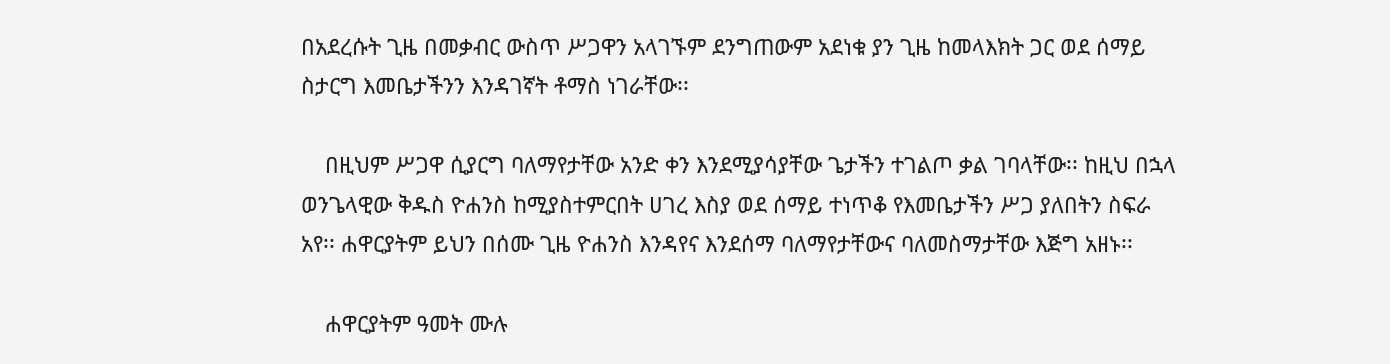በአደረሱት ጊዜ በመቃብር ውስጥ ሥጋዋን አላገኙም ደንግጠውም አደነቁ ያን ጊዜ ከመላእክት ጋር ወደ ሰማይ ስታርግ እመቤታችንን እንዳገኛት ቶማስ ነገራቸው፡፡

    በዚህም ሥጋዋ ሲያርግ ባለማየታቸው አንድ ቀን እንደሚያሳያቸው ጌታችን ተገልጦ ቃል ገባላቸው፡፡ ከዚህ በኋላ ወንጌላዊው ቅዱስ ዮሐንስ ከሚያስተምርበት ሀገረ እስያ ወደ ሰማይ ተነጥቆ የእመቤታችን ሥጋ ያለበትን ስፍራ አየ፡፡ ሐዋርያትም ይህን በሰሙ ጊዜ ዮሐንስ እንዳየና እንደሰማ ባለማየታቸውና ባለመስማታቸው እጅግ አዘኑ፡፡

    ሐዋርያትም ዓመት ሙሉ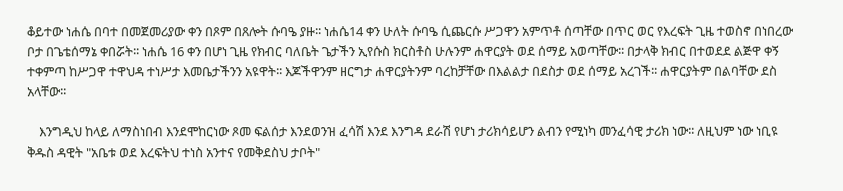ቆይተው ነሐሴ በባተ በመጀመሪያው ቀን በጾም በጸሎት ሱባዔ ያዙ፡፡ ነሐሴ14 ቀን ሁለት ሱባዔ ሲጨርሱ ሥጋዋን አምጥቶ ሰጣቸው በጥር ወር የእረፍት ጊዜ ተወስኖ በነበረው ቦታ በጌቴሰማኔ ቀበሯት፡፡ ነሐሴ 16 ቀን በሆነ ጊዜ የክብር ባለቤት ጌታችን ኢየሱስ ክርስቶስ ሁሉንም ሐዋርያት ወደ ሰማይ አወጣቸው፡፡ በታላቅ ክብር በተወደደ ልጅዋ ቀኝ ተቀምጣ ከሥጋዋ ተዋህዳ ተነሥታ እመቤታችንን አዩዋት፡፡ እጆችዋንም ዘርግታ ሐዋርያትንም ባረከቻቸው በእልልታ በደስታ ወደ ሰማይ አረገች፡፡ ሐዋርያትም በልባቸው ደስ አላቸው፡፡

    እንግዲህ ከላይ ለማስነበብ እንደሞከርነው ጾመ ፍልሰታ እንደወንዝ ፈሳሽ እንደ እንግዳ ደራሽ የሆነ ታሪክሳይሆን ልብን የሚነካ መንፈሳዊ ታሪክ ነው፡፡ ለዚህም ነው ነቢዩ ቅዱስ ዳዊት "አቤቱ ወደ እረፍትህ ተነስ አንተና የመቅደስህ ታቦት"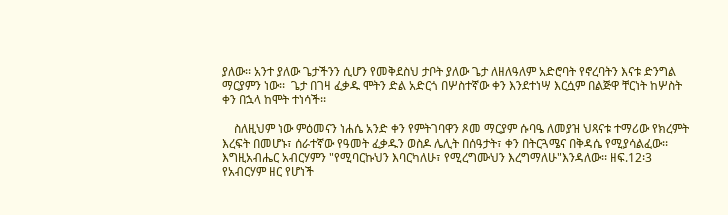ያለው፡፡ አንተ ያለው ጌታችንን ሲሆን የመቅደስህ ታቦት ያለው ጌታ ለዘለዓለም አድሮባት የኖረባትን እናቱ ድንግል ማርያምን ነው፡፡  ጌታ በገዛ ፈቃዱ ሞትን ድል አድርጎ በሦስተኛው ቀን እንደተነሣ እርሷም በልጅዋ ቸርነት ከሦስት ቀን በኋላ ከሞት ተነሳች፡፡

    ስለዚህም ነው ምዕመናን ነሐሴ አንድ ቀን የምትገባዋን ጾመ ማርያም ሱባዔ ለመያዝ ህጻናቱ ተማሪው የክረምት እረፍት በመሆኑ፣ ሰራተኛው የዓመት ፈቃዱን ወስዶ ሌሊት በሰዓታት፣ ቀን በትርጓሜና በቅዳሴ የሚያሳልፈው፡፡ እግዚአብሔር አብርሃምን "የሚባርኩህን እባርካለሁ፣ የሚረግሙህን እረግማለሁ"እንዳለው፡፡ ዘፍ.12፡3 የአብርሃም ዘር የሆነች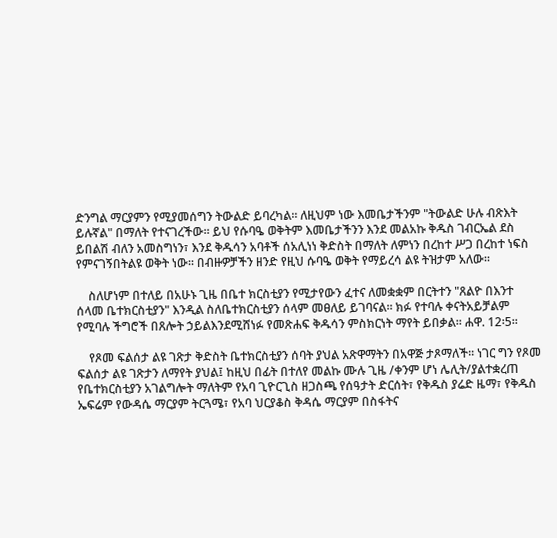ድንግል ማርያምን የሚያመሰግን ትውልድ ይባረካል፡፡ ለዚህም ነው እመቤታችንም "ትውልድ ሁሉ ብጽእት ይሉኛል" በማለት የተናገረችው፡፡ ይህ የሱባዔ ወቅትም እመቤታችንን እንደ መልአኩ ቅዱስ ገብርኤል ደስ ይበልሽ ብለን አመስግነን፣ እንደ ቅዱሳን አባቶች ሰአሊነነ ቅድስት በማለት ለምነን በረከተ ሥጋ በረከተ ነፍስ የምናገኝበትልዩ ወቅት ነው፡፡ በብዙዎቻችን ዘንድ የዚህ ሱባዔ ወቅት የማይረሳ ልዩ ትዝታም አለው፡፡

    ስለሆነም በተለይ በአሁኑ ጊዜ በቤተ ክርስቲያን የሚታየውን ፈተና ለመቋቋም በርትተን "ጸልዮ በእንተ ሰላመ ቤተክርስቲያን" እንዲል ስለቤተክርስቲያን ሰላም መፀለይ ይገባናል፡፡ ክፉ የተባሉ ቀናትአይቻልም የሚባሉ ችግሮች በጸሎት ኃይልእንደሚሸነፉ የመጽሐፍ ቅዱሳን ምስክርነት ማየት ይበቃል፡፡ ሐዋ. 12፡5፡፡

    የጾመ ፍልሰታ ልዩ ገጽታ ቅድስት ቤተክርስቲያን ሰባት ያህል አጽዋማትን በአዋጅ ታጾማለች፡፡ ነገር ግን የጾመ ፍልሰታ ልዩ ገጽታን ለማየት ያህል፤ ከዚህ በፊት በተለየ መልኩ ሙሉ ጊዜ /ቀንም ሆነ ሌሊት/ያልተቋረጠ የቤተክርስቲያን አገልግሎት ማለትም የአባ ጊዮርጊስ ዘጋስጫ የሰዓታት ድርሰት፣ የቅዱስ ያሬድ ዜማ፣ የቅዱስ ኤፍሬም የውዳሴ ማርያም ትርጓሜ፣ የአባ ህርያቆስ ቅዳሴ ማርያም በስፋትና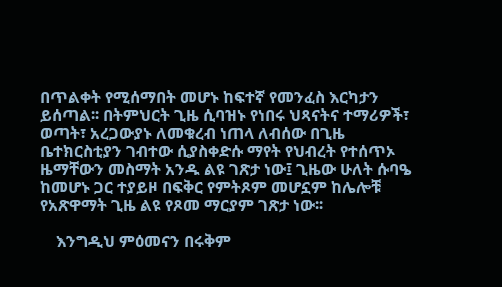በጥልቀት የሚሰማበት መሆኑ ከፍተኛ የመንፈስ እርካታን ይሰጣል፡፡ በትምህርት ጊዜ ሲባዝኑ የነበሩ ህጻናትና ተማሪዎች፣ ወጣት፣ አረጋውያኑ ለመቁረብ ነጠላ ለብሰው በጊዜ ቤተክርስቲያን ገብተው ሲያስቀድሱ ማየት የህብረት የተሰጥኦ ዜማቸውን መስማት አንዱ ልዩ ገጽታ ነው፤ ጊዜው ሁለት ሱባዔ ከመሆኑ ጋር ተያይዞ በፍቅር የምትጾም መሆኗም ከሌሎቹ የአጽዋማት ጊዜ ልዩ የጾመ ማርያም ገጽታ ነው፡፡

    እንግዲህ ምዕመናን በሩቅም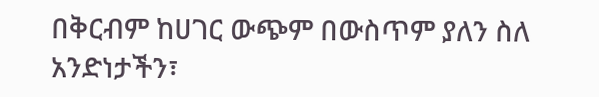በቅርብም ከሀገር ውጭም በውስጥም ያለን ስለ አንድነታችን፣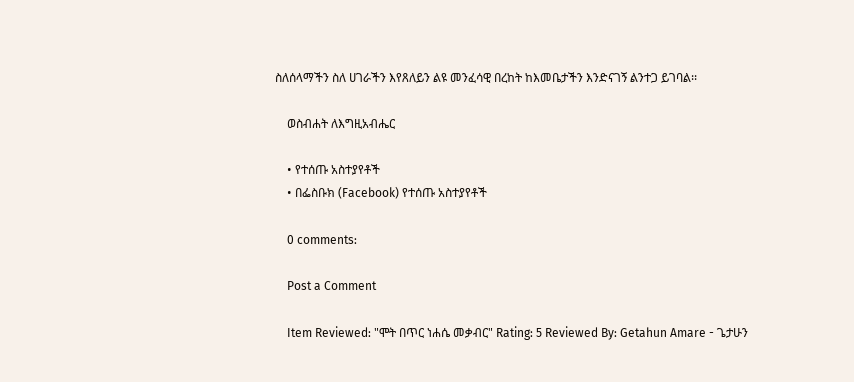ስለሰላማችን ስለ ሀገራችን እየጸለይን ልዩ መንፈሳዊ በረከት ከእመቤታችን እንድናገኝ ልንተጋ ይገባል፡፡

    ወስብሐት ለእግዚአብሔር

    • የተሰጡ አስተያየቶች
    • በፌስቡክ (Facebook) የተሰጡ አስተያየቶች

    0 comments:

    Post a Comment

    Item Reviewed: "ሞት በጥር ነሐሴ መቃብር" Rating: 5 Reviewed By: Getahun Amare - ጌታሁን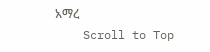አማረ
    Scroll to Top